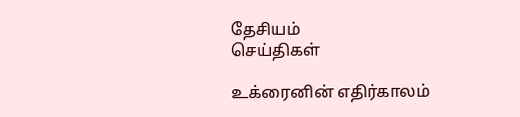தேசியம்
செய்திகள்

உக்ரைனின் எதிர்காலம்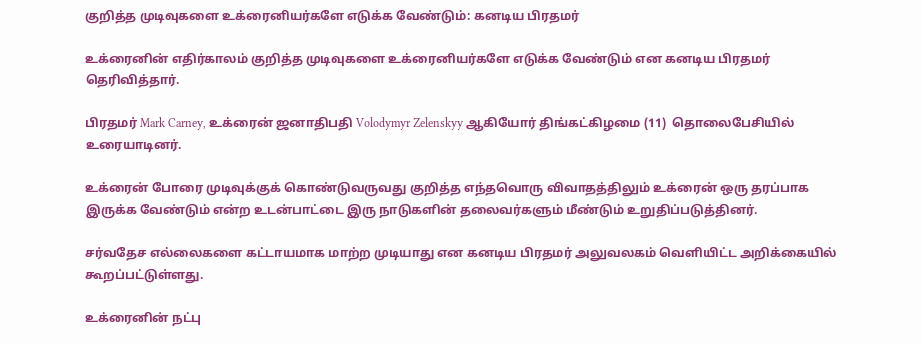குறித்த முடிவுகளை உக்ரைனியர்களே எடுக்க வேண்டும்: கனடிய பிரதமர்

உக்ரைனின் எதிர்காலம் குறித்த முடிவுகளை உக்ரைனியர்களே எடுக்க வேண்டும் என கனடிய பிரதமர் தெரிவித்தார்.

பிரதமர் Mark Carney, உக்ரைன் ஜனாதிபதி Volodymyr Zelenskyy ஆகியோர் திங்கட்கிழமை (11)  தொலைபேசியில் உரையாடினர்.

உக்ரைன் போரை முடிவுக்குக் கொண்டுவருவது குறித்த எந்தவொரு விவாதத்திலும் உக்ரைன் ஒரு தரப்பாக இருக்க வேண்டும் என்ற உடன்பாட்டை இரு நாடுகளின் தலைவர்களும் மீண்டும் உறுதிப்படுத்தினர்.

சர்வதேச எல்லைகளை கட்டாயமாக மாற்ற முடியாது என கனடிய பிரதமர் அலுவலகம் வெளியிட்ட அறிக்கையில் கூறப்பட்டுள்ளது.

உக்ரைனின் நட்பு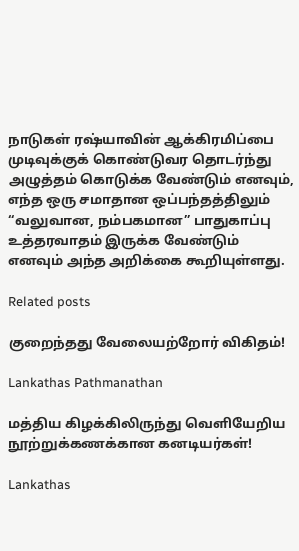நாடுகள் ரஷ்யாவின் ஆக்கிரமிப்பை முடிவுக்குக் கொண்டுவர தொடர்ந்து அழுத்தம் கொடுக்க வேண்டும் எனவும், எந்த ஒரு சமாதான ஒப்பந்தத்திலும் “வலுவான, நம்பகமான” பாதுகாப்பு உத்தரவாதம் இருக்க வேண்டும் எனவும் அந்த அறிக்கை கூறியுள்ளது.

Related posts

குறைந்தது வேலையற்றோர் விகிதம்!

Lankathas Pathmanathan

மத்திய கிழக்கிலிருந்து வெளியேறிய நூற்றுக்கணக்கான கனடியர்கள்!

Lankathas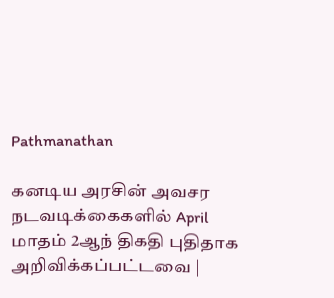Pathmanathan

கனடிய அரசின் அவசர நடவடிக்கைகளில் April மாதம் 2ஆந் திகதி புதிதாக அறிவிக்கப்பட்டவை |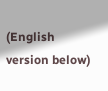(English version below)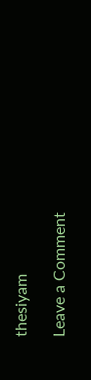thesiyam

Leave a Comment